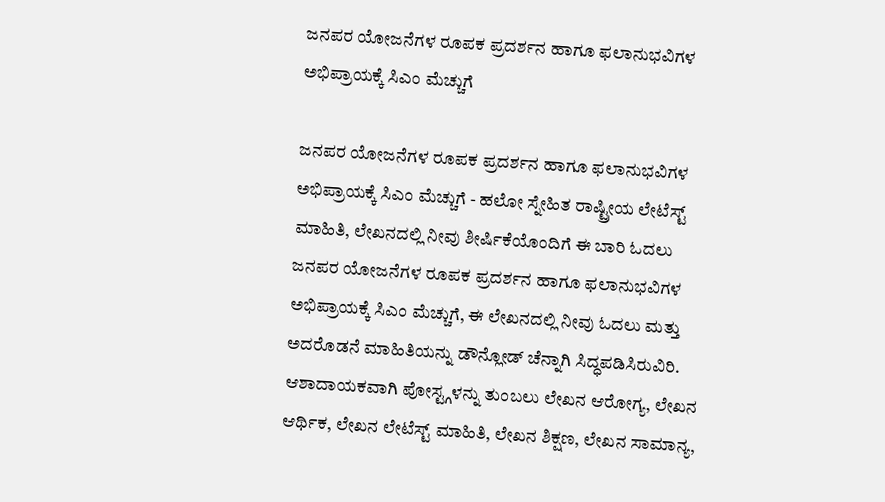ಜನಪರ ಯೋಜನೆಗಳ ರೂಪಕ ಪ್ರದರ್ಶನ ಹಾಗೂ ಫಲಾನುಭವಿಗಳ ಅಭಿಪ್ರಾಯಕ್ಕೆ ಸಿಎಂ ಮೆಚ್ಚುಗೆ

ಜನಪರ ಯೋಜನೆಗಳ ರೂಪಕ ಪ್ರದರ್ಶನ ಹಾಗೂ ಫಲಾನುಭವಿಗಳ ಅಭಿಪ್ರಾಯಕ್ಕೆ ಸಿಎಂ ಮೆಚ್ಚುಗೆ - ಹಲೋ ಸ್ನೇಹಿತ ರಾಷ್ಟ್ರೀಯ ಲೇಟೆಸ್ಟ್ ಮಾಹಿತಿ, ಲೇಖನದಲ್ಲಿ ನೀವು ಶೀರ್ಷಿಕೆಯೊಂದಿಗೆ ಈ ಬಾರಿ ಓದಲು ಜನಪರ ಯೋಜನೆಗಳ ರೂಪಕ ಪ್ರದರ್ಶನ ಹಾಗೂ ಫಲಾನುಭವಿಗಳ ಅಭಿಪ್ರಾಯಕ್ಕೆ ಸಿಎಂ ಮೆಚ್ಚುಗೆ, ಈ ಲೇಖನದಲ್ಲಿ ನೀವು ಓದಲು ಮತ್ತು ಅದರೊಡನೆ ಮಾಹಿತಿಯನ್ನು ಡೌನ್ಲೋಡ್ ಚೆನ್ನಾಗಿ ಸಿದ್ಧಪಡಿಸಿರುವಿರಿ. ಆಶಾದಾಯಕವಾಗಿ ಪೋಸ್ಟ್ಗಳನ್ನು ತುಂಬಲು ಲೇಖನ ಆರೋಗ್ಯ, ಲೇಖನ ಆರ್ಥಿಕ, ಲೇಖನ ಲೇಟೆಸ್ಟ್ ಮಾಹಿತಿ, ಲೇಖನ ಶಿಕ್ಷಣ, ಲೇಖನ ಸಾಮಾನ್ಯ,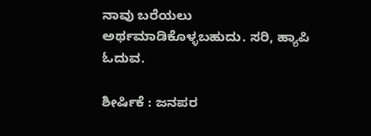ನಾವು ಬರೆಯಲು ಅರ್ಥಮಾಡಿಕೊಳ್ಳಬಹುದು. ಸರಿ, ಹ್ಯಾಪಿ ಓದುವ.

ಶೀರ್ಷಿಕೆ : ಜನಪರ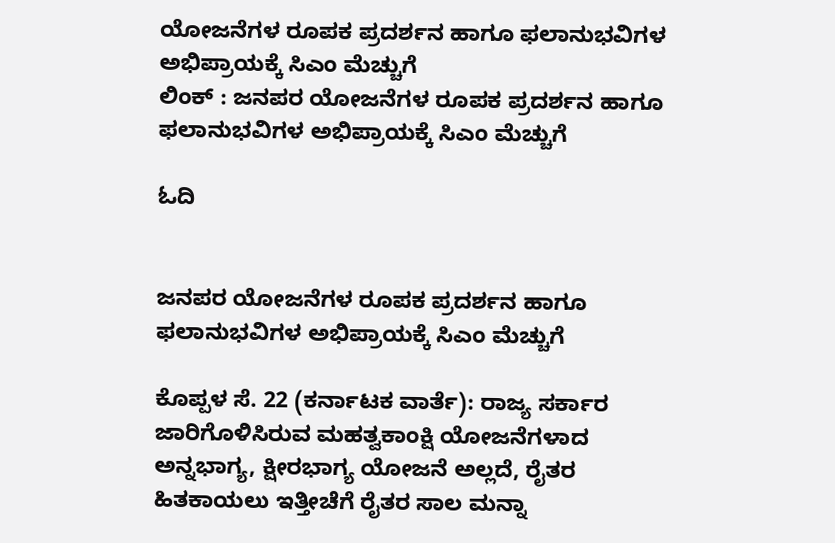ಯೋಜನೆಗಳ ರೂಪಕ ಪ್ರದರ್ಶನ ಹಾಗೂ ಫಲಾನುಭವಿಗಳ ಅಭಿಪ್ರಾಯಕ್ಕೆ ಸಿಎಂ ಮೆಚ್ಚುಗೆ
ಲಿಂಕ್ : ಜನಪರ ಯೋಜನೆಗಳ ರೂಪಕ ಪ್ರದರ್ಶನ ಹಾಗೂ ಫಲಾನುಭವಿಗಳ ಅಭಿಪ್ರಾಯಕ್ಕೆ ಸಿಎಂ ಮೆಚ್ಚುಗೆ

ಓದಿ


ಜನಪರ ಯೋಜನೆಗಳ ರೂಪಕ ಪ್ರದರ್ಶನ ಹಾಗೂ ಫಲಾನುಭವಿಗಳ ಅಭಿಪ್ರಾಯಕ್ಕೆ ಸಿಎಂ ಮೆಚ್ಚುಗೆ

ಕೊಪ್ಪಳ ಸೆ. 22 (ಕರ್ನಾಟಕ ವಾರ್ತೆ): ರಾಜ್ಯ ಸರ್ಕಾರ ಜಾರಿಗೊಳಿಸಿರುವ ಮಹತ್ವಕಾಂಕ್ಷಿ ಯೋಜನೆಗಳಾದ ಅನ್ನಭಾಗ್ಯ, ಕ್ಷೀರಭಾಗ್ಯ ಯೋಜನೆ ಅಲ್ಲದೆ, ರೈತರ ಹಿತಕಾಯಲು ಇತ್ತೀಚೆಗೆ ರೈತರ ಸಾಲ ಮನ್ನಾ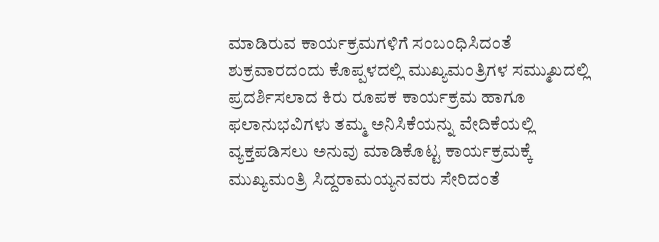ಮಾಡಿರುವ ಕಾರ್ಯಕ್ರಮಗಳಿಗೆ ಸಂಬಂಧಿಸಿದಂತೆ ಶುಕ್ರವಾರದಂದು ಕೊಪ್ಪಳದಲ್ಲಿ ಮುಖ್ಯಮಂತ್ರಿಗಳ ಸಮ್ಮುಖದಲ್ಲಿ ಪ್ರದರ್ಶಿಸಲಾದ ಕಿರು ರೂಪಕ ಕಾರ್ಯಕ್ರಮ ಹಾಗೂ ಫಲಾನುಭವಿಗಳು ತಮ್ಮ ಅನಿಸಿಕೆಯನ್ನು ವೇದಿಕೆಯಲ್ಲಿ ವ್ಯಕ್ತಪಡಿಸಲು ಅನುವು ಮಾಡಿಕೊಟ್ಟ ಕಾರ್ಯಕ್ರಮಕ್ಕೆ ಮುಖ್ಯಮಂತ್ರಿ ಸಿದ್ದರಾಮಯ್ಯನವರು ಸೇರಿದಂತೆ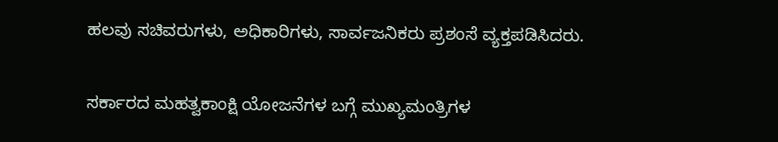ಹಲವು ಸಚಿವರುಗಳು, ಅಧಿಕಾರಿಗಳು, ಸಾರ್ವಜನಿಕರು ಪ್ರಶಂಸೆ ವ್ಯಕ್ತಪಡಿಸಿದರು.

ಸರ್ಕಾರದ ಮಹತ್ವಕಾಂಕ್ಷಿ ಯೋಜನೆಗಳ ಬಗ್ಗೆ ಮುಖ್ಯಮಂತ್ರಿಗಳ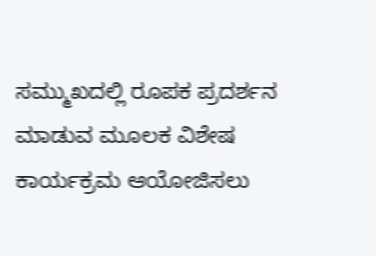ಸಮ್ಮುಖದಲ್ಲಿ ರೂಪಕ ಪ್ರದರ್ಶನ ಮಾಡುವ ಮೂಲಕ ವಿಶೇಷ ಕಾರ್ಯಕ್ರಮ ಆಯೋಜಿಸಲು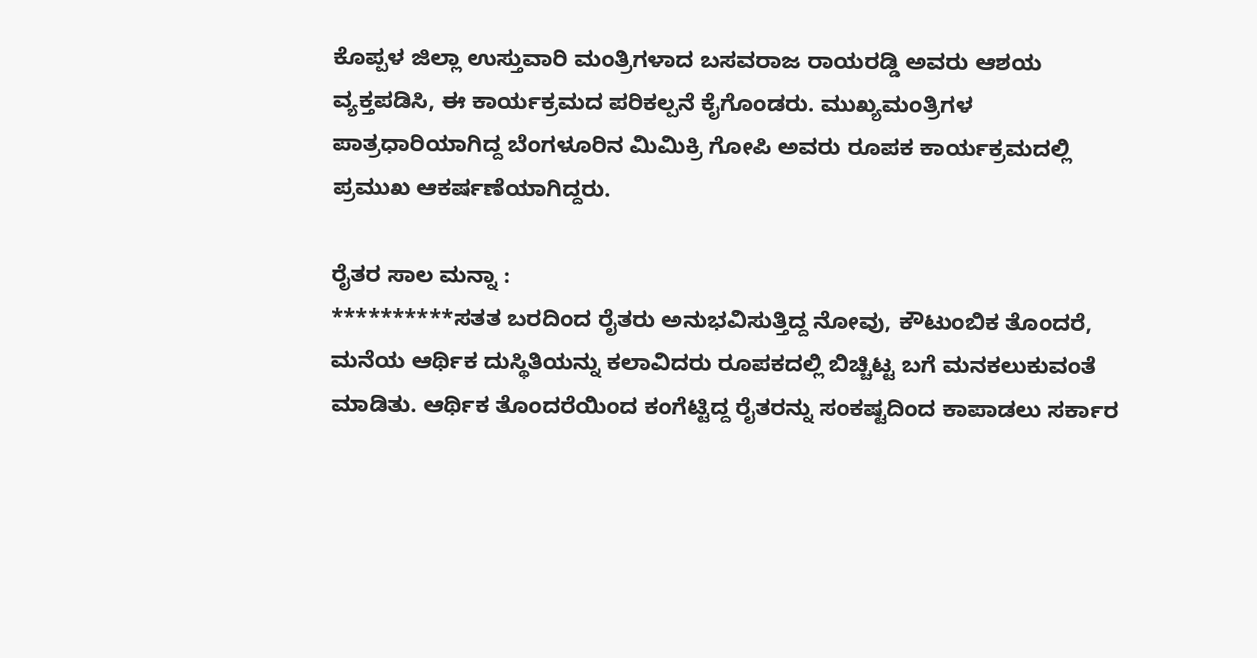ಕೊಪ್ಪಳ ಜಿಲ್ಲಾ ಉಸ್ತುವಾರಿ ಮಂತ್ರಿಗಳಾದ ಬಸವರಾಜ ರಾಯರಡ್ಡಿ ಅವರು ಆಶಯ ವ್ಯಕ್ತಪಡಿಸಿ, ಈ ಕಾರ್ಯಕ್ರಮದ ಪರಿಕಲ್ಪನೆ ಕೈಗೊಂಡರು. ಮುಖ್ಯಮಂತ್ರಿಗಳ ಪಾತ್ರಧಾರಿಯಾಗಿದ್ದ ಬೆಂಗಳೂರಿನ ಮಿಮಿಕ್ರಿ ಗೋಪಿ ಅವರು ರೂಪಕ ಕಾರ್ಯಕ್ರಮದಲ್ಲಿ ಪ್ರಮುಖ ಆಕರ್ಷಣೆಯಾಗಿದ್ದರು.

ರೈತರ ಸಾಲ ಮನ್ನಾ :
**********ಸತತ ಬರದಿಂದ ರೈತರು ಅನುಭವಿಸುತ್ತಿದ್ದ ನೋವು, ಕೌಟುಂಬಿಕ ತೊಂದರೆ, ಮನೆಯ ಆರ್ಥಿಕ ದುಸ್ಥಿತಿಯನ್ನು ಕಲಾವಿದರು ರೂಪಕದಲ್ಲಿ ಬಿಚ್ಚಿಟ್ಟ ಬಗೆ ಮನಕಲುಕುವಂತೆ ಮಾಡಿತು. ಆರ್ಥಿಕ ತೊಂದರೆಯಿಂದ ಕಂಗೆಟ್ಟಿದ್ದ ರೈತರನ್ನು ಸಂಕಷ್ಟದಿಂದ ಕಾಪಾಡಲು ಸರ್ಕಾರ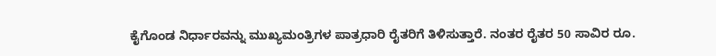ಕೈಗೊಂಡ ನಿರ್ಧಾರವನ್ನು ಮುಖ್ಯಮಂತ್ರಿಗಳ ಪಾತ್ರಧಾರಿ ರೈತರಿಗೆ ತಿಳಿಸುತ್ತಾರೆ. ನಂತರ ರೈತರ 50 ಸಾವಿರ ರೂ.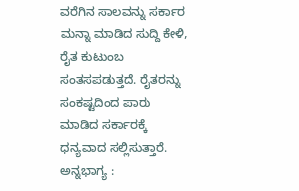ವರೆಗಿನ ಸಾಲವನ್ನು ಸರ್ಕಾರ ಮನ್ನಾ ಮಾಡಿದ ಸುದ್ದಿ ಕೇಳಿ, ರೈತ ಕುಟುಂಬ ಸಂತಸಪಡುತ್ತದೆ. ರೈತರನ್ನು ಸಂಕಷ್ಟದಿಂದ ಪಾರು ಮಾಡಿದ ಸರ್ಕಾರಕ್ಕೆ ಧನ್ಯವಾದ ಸಲ್ಲಿಸುತ್ತಾರೆ.
ಅನ್ನಭಾಗ್ಯ :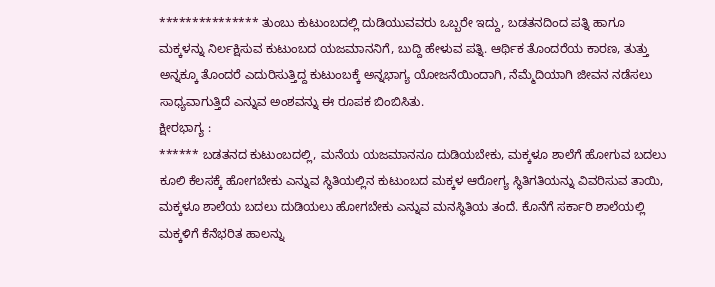*************** ತುಂಬು ಕುಟುಂಬದಲ್ಲಿ ದುಡಿಯುವವರು ಒಬ್ಬರೇ ಇದ್ದು, ಬಡತನದಿಂದ ಪತ್ನಿ ಹಾಗೂ ಮಕ್ಕಳನ್ನು ನಿರ್ಲಕ್ಷಿಸುವ ಕುಟುಂಬದ ಯಜಮಾನನಿಗೆ, ಬುದ್ದಿ ಹೇಳುವ ಪತ್ನಿ. ಆರ್ಥಿಕ ತೊಂದರೆಯ ಕಾರಣ, ತುತ್ತು ಅನ್ನಕ್ಕೂ ತೊಂದರೆ ಎದುರಿಸುತ್ತಿದ್ದ ಕುಟುಂಬಕ್ಕೆ ಅನ್ನಭಾಗ್ಯ ಯೋಜನೆಯಿಂದಾಗಿ, ನೆಮ್ಮೆದಿಯಾಗಿ ಜೀವನ ನಡೆಸಲು ಸಾಧ್ಯವಾಗುತ್ತಿದೆ ಎನ್ನುವ ಅಂಶವನ್ನು ಈ ರೂಪಕ ಬಿಂಬಿಸಿತು.
ಕ್ಷೀರಭಾಗ್ಯ :
****** ಬಡತನದ ಕುಟುಂಬದಲ್ಲಿ, ಮನೆಯ ಯಜಮಾನನೂ ದುಡಿಯಬೇಕು, ಮಕ್ಕಳೂ ಶಾಲೆಗೆ ಹೋಗುವ ಬದಲು ಕೂಲಿ ಕೆಲಸಕ್ಕೆ ಹೋಗಬೇಕು ಎನ್ನುವ ಸ್ಥಿತಿಯಲ್ಲಿನ ಕುಟುಂಬದ ಮಕ್ಕಳ ಆರೋಗ್ಯ ಸ್ಥಿತಿಗತಿಯನ್ನು ವಿವರಿಸುವ ತಾಯಿ, ಮಕ್ಕಳೂ ಶಾಲೆಯ ಬದಲು ದುಡಿಯಲು ಹೋಗಬೇಕು ಎನ್ನುವ ಮನಸ್ಥಿತಿಯ ತಂದೆ. ಕೊನೆಗೆ ಸರ್ಕಾರಿ ಶಾಲೆಯಲ್ಲಿ ಮಕ್ಕಳಿಗೆ ಕೆನೆಭರಿತ ಹಾಲನ್ನು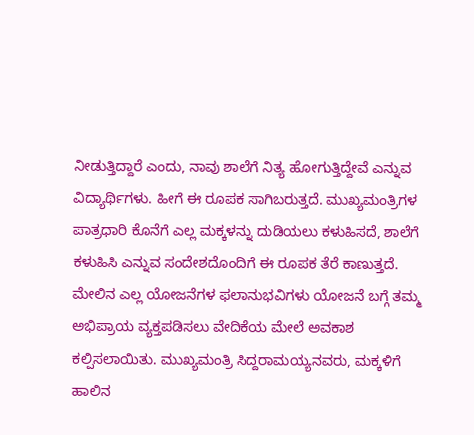ನೀಡುತ್ತಿದ್ದಾರೆ ಎಂದು, ನಾವು ಶಾಲೆಗೆ ನಿತ್ಯ ಹೋಗುತ್ತಿದ್ದೇವೆ ಎನ್ನುವ ವಿದ್ಯಾರ್ಥಿಗಳು. ಹೀಗೆ ಈ ರೂಪಕ ಸಾಗಿಬರುತ್ತದೆ. ಮುಖ್ಯಮಂತ್ರಿಗಳ ಪಾತ್ರಧಾರಿ ಕೊನೆಗೆ ಎಲ್ಲ ಮಕ್ಕಳನ್ನು ದುಡಿಯಲು ಕಳುಹಿಸದೆ, ಶಾಲೆಗೆ ಕಳುಹಿಸಿ ಎನ್ನುವ ಸಂದೇಶದೊಂದಿಗೆ ಈ ರೂಪಕ ತೆರೆ ಕಾಣುತ್ತದೆ.
ಮೇಲಿನ ಎಲ್ಲ ಯೋಜನೆಗಳ ಫಲಾನುಭವಿಗಳು ಯೋಜನೆ ಬಗ್ಗೆ ತಮ್ಮ ಅಭಿಪ್ರಾಯ ವ್ಯಕ್ತಪಡಿಸಲು ವೇದಿಕೆಯ ಮೇಲೆ ಅವಕಾಶ ಕಲ್ಪಿಸಲಾಯಿತು. ಮುಖ್ಯಮಂತ್ರಿ ಸಿದ್ದರಾಮಯ್ಯನವರು, ಮಕ್ಕಳಿಗೆ ಹಾಲಿನ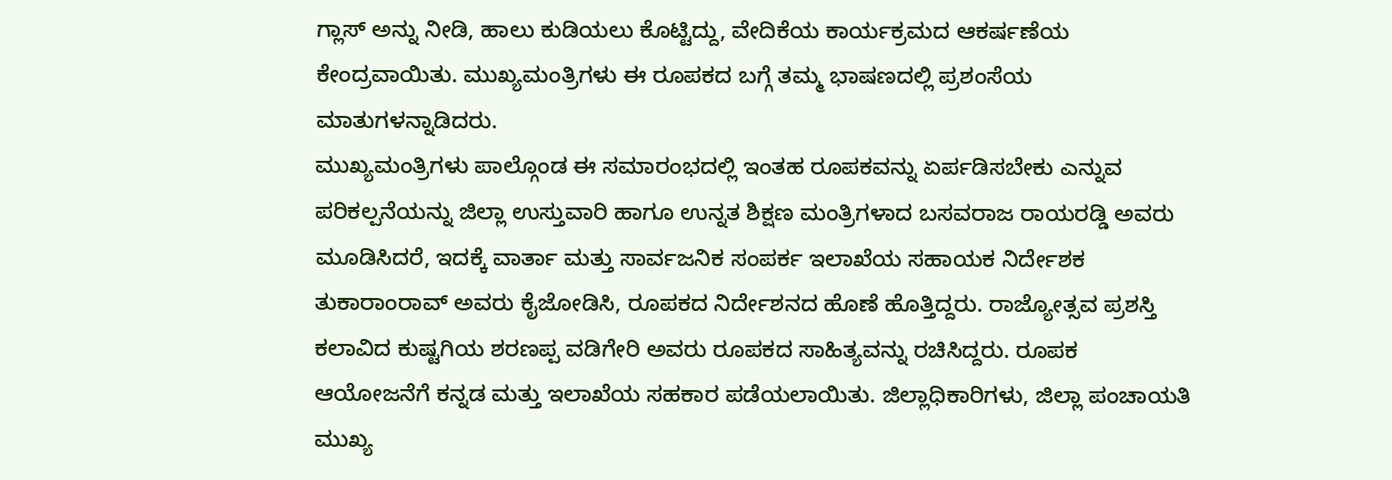ಗ್ಲಾಸ್ ಅನ್ನು ನೀಡಿ, ಹಾಲು ಕುಡಿಯಲು ಕೊಟ್ಟಿದ್ದು, ವೇದಿಕೆಯ ಕಾರ್ಯಕ್ರಮದ ಆಕರ್ಷಣೆಯ ಕೇಂದ್ರವಾಯಿತು. ಮುಖ್ಯಮಂತ್ರಿಗಳು ಈ ರೂಪಕದ ಬಗ್ಗೆ ತಮ್ಮ ಭಾಷಣದಲ್ಲಿ ಪ್ರಶಂಸೆಯ ಮಾತುಗಳನ್ನಾಡಿದರು.
ಮುಖ್ಯಮಂತ್ರಿಗಳು ಪಾಲ್ಗೊಂಡ ಈ ಸಮಾರಂಭದಲ್ಲಿ ಇಂತಹ ರೂಪಕವನ್ನು ಏರ್ಪಡಿಸಬೇಕು ಎನ್ನುವ ಪರಿಕಲ್ಪನೆಯನ್ನು ಜಿಲ್ಲಾ ಉಸ್ತುವಾರಿ ಹಾಗೂ ಉನ್ನತ ಶಿಕ್ಷಣ ಮಂತ್ರಿಗಳಾದ ಬಸವರಾಜ ರಾಯರಡ್ಡಿ ಅವರು ಮೂಡಿಸಿದರೆ, ಇದಕ್ಕೆ ವಾರ್ತಾ ಮತ್ತು ಸಾರ್ವಜನಿಕ ಸಂಪರ್ಕ ಇಲಾಖೆಯ ಸಹಾಯಕ ನಿರ್ದೇಶಕ ತುಕಾರಾಂರಾವ್ ಅವರು ಕೈಜೋಡಿಸಿ, ರೂಪಕದ ನಿರ್ದೇಶನದ ಹೊಣೆ ಹೊತ್ತಿದ್ದರು. ರಾಜ್ಯೋತ್ಸವ ಪ್ರಶಸ್ತಿ ಕಲಾವಿದ ಕುಷ್ಟಗಿಯ ಶರಣಪ್ಪ ವಡಿಗೇರಿ ಅವರು ರೂಪಕದ ಸಾಹಿತ್ಯವನ್ನು ರಚಿಸಿದ್ದರು. ರೂಪಕ ಆಯೋಜನೆಗೆ ಕನ್ನಡ ಮತ್ತು ಇಲಾಖೆಯ ಸಹಕಾರ ಪಡೆಯಲಾಯಿತು. ಜಿಲ್ಲಾಧಿಕಾರಿಗಳು, ಜಿಲ್ಲಾ ಪಂಚಾಯತಿ ಮುಖ್ಯ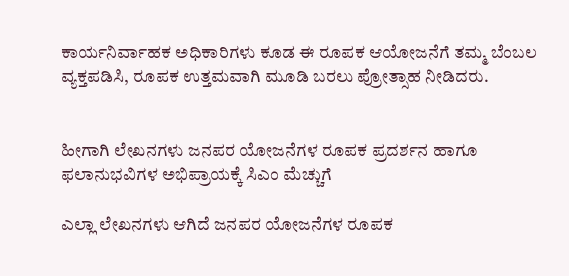ಕಾರ್ಯನಿರ್ವಾಹಕ ಅಧಿಕಾರಿಗಳು ಕೂಡ ಈ ರೂಪಕ ಆಯೋಜನೆಗೆ ತಮ್ಮ ಬೆಂಬಲ ವ್ಯಕ್ತಪಡಿಸಿ, ರೂಪಕ ಉತ್ತಮವಾಗಿ ಮೂಡಿ ಬರಲು ಪ್ರೋತ್ಸಾಹ ನೀಡಿದರು.


ಹೀಗಾಗಿ ಲೇಖನಗಳು ಜನಪರ ಯೋಜನೆಗಳ ರೂಪಕ ಪ್ರದರ್ಶನ ಹಾಗೂ ಫಲಾನುಭವಿಗಳ ಅಭಿಪ್ರಾಯಕ್ಕೆ ಸಿಎಂ ಮೆಚ್ಚುಗೆ

ಎಲ್ಲಾ ಲೇಖನಗಳು ಆಗಿದೆ ಜನಪರ ಯೋಜನೆಗಳ ರೂಪಕ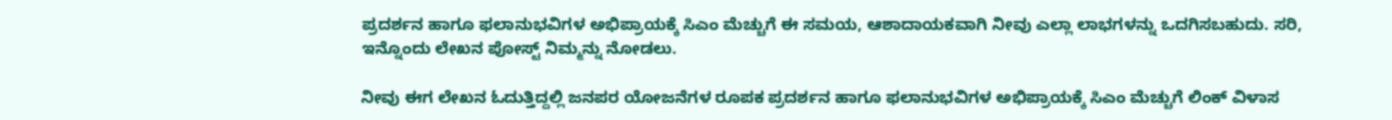ಪ್ರದರ್ಶನ ಹಾಗೂ ಫಲಾನುಭವಿಗಳ ಅಭಿಪ್ರಾಯಕ್ಕೆ ಸಿಎಂ ಮೆಚ್ಚುಗೆ ಈ ಸಮಯ, ಆಶಾದಾಯಕವಾಗಿ ನೀವು ಎಲ್ಲಾ ಲಾಭಗಳನ್ನು ಒದಗಿಸಬಹುದು. ಸರಿ, ಇನ್ನೊಂದು ಲೇಖನ ಪೋಸ್ಟ್ ನಿಮ್ಮನ್ನು ನೋಡಲು.

ನೀವು ಈಗ ಲೇಖನ ಓದುತ್ತಿದ್ದಲ್ಲಿ ಜನಪರ ಯೋಜನೆಗಳ ರೂಪಕ ಪ್ರದರ್ಶನ ಹಾಗೂ ಫಲಾನುಭವಿಗಳ ಅಭಿಪ್ರಾಯಕ್ಕೆ ಸಿಎಂ ಮೆಚ್ಚುಗೆ ಲಿಂಕ್ ವಿಳಾಸ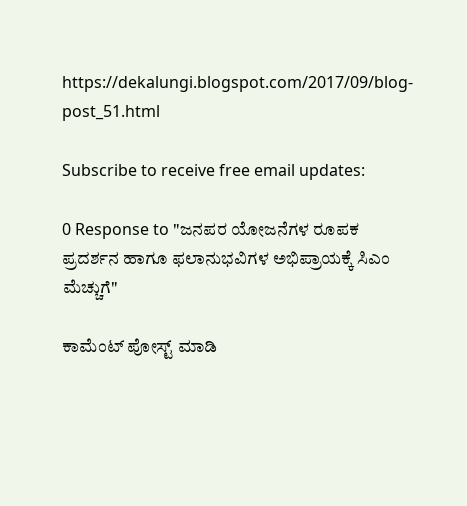https://dekalungi.blogspot.com/2017/09/blog-post_51.html

Subscribe to receive free email updates:

0 Response to "ಜನಪರ ಯೋಜನೆಗಳ ರೂಪಕ ಪ್ರದರ್ಶನ ಹಾಗೂ ಫಲಾನುಭವಿಗಳ ಅಭಿಪ್ರಾಯಕ್ಕೆ ಸಿಎಂ ಮೆಚ್ಚುಗೆ"

ಕಾಮೆಂಟ್‌‌ ಪೋಸ್ಟ್‌ ಮಾಡಿ